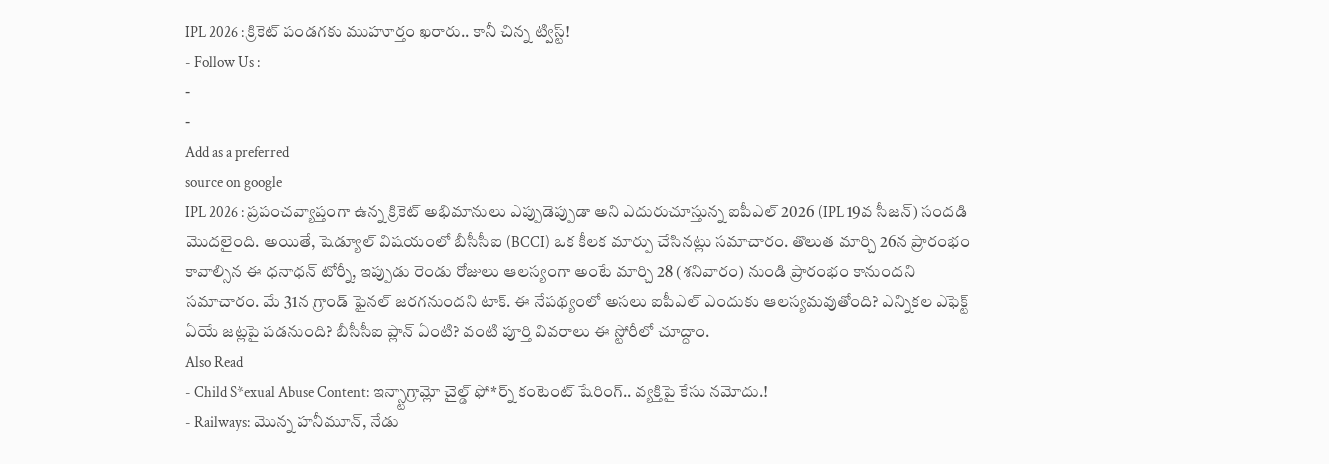IPL 2026 : క్రికెట్ పండగకు ముహూర్తం ఖరారు.. కానీ చిన్న ట్విస్ట్!
- Follow Us :
-
-
Add as a preferred
source on google
IPL 2026 : ప్రపంచవ్యాప్తంగా ఉన్న క్రికెట్ అభిమానులు ఎప్పుడెప్పుడా అని ఎదురుచూస్తున్న ఐపీఎల్ 2026 (IPL 19వ సీజన్) సందడి మొదలైంది. అయితే, షెడ్యూల్ విషయంలో బీసీసీఐ (BCCI) ఒక కీలక మార్పు చేసినట్లు సమాచారం. తొలుత మార్చి 26న ప్రారంభం కావాల్సిన ఈ ధనాధన్ టోర్నీ, ఇప్పుడు రెండు రోజులు ఆలస్యంగా అంటే మార్చి 28 (శనివారం) నుండి ప్రారంభం కానుందని సమాచారం. మే 31న గ్రాండ్ ఫైనల్ జరగనుందని టాక్. ఈ నేపథ్యంలో అసలు ఐపీఎల్ ఎందుకు ఆలస్యమవుతోంది? ఎన్నికల ఎఫెక్ట్ ఏయే జట్లపై పడనుంది? బీసీసీఐ ప్లాన్ ఏంటి? వంటి పూర్తి వివరాలు ఈ స్టోరీలో చూద్దాం.
Also Read
- Child S*exual Abuse Content: ఇన్స్టాగ్రామ్లో చైల్డ్ ఫో*ర్న్ కంటెంట్ షేరింగ్.. వ్యక్తిపై కేసు నమోదు.!
- Railways: మొన్న హనీమూన్, నేడు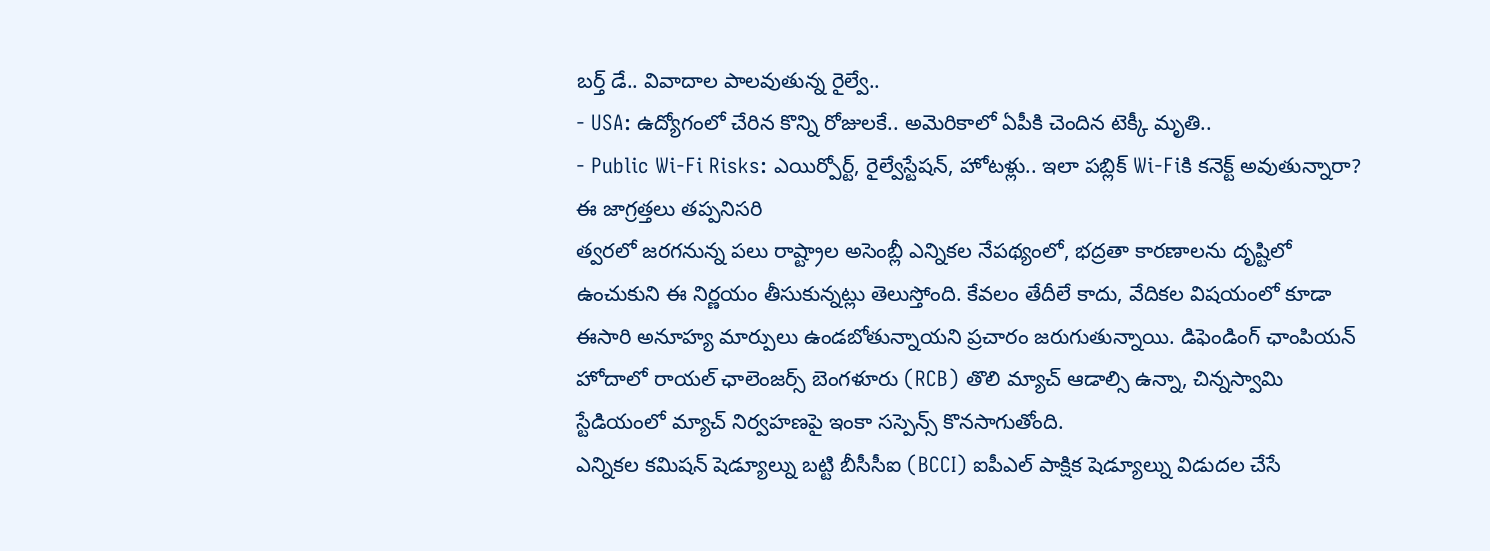బర్త్ డే.. వివాదాల పాలవుతున్న రైల్వే..
- USA: ఉద్యోగంలో చేరిన కొన్ని రోజులకే.. అమెరికాలో ఏపీకి చెందిన టెక్కీ మృతి..
- Public Wi-Fi Risks: ఎయిర్పోర్ట్, రైల్వేస్టేషన్, హోటళ్లు.. ఇలా పబ్లిక్ Wi-Fiకి కనెక్ట్ అవుతున్నారా? ఈ జాగ్రత్తలు తప్పనిసరి
త్వరలో జరగనున్న పలు రాష్ట్రాల అసెంబ్లీ ఎన్నికల నేపథ్యంలో, భద్రతా కారణాలను దృష్టిలో ఉంచుకుని ఈ నిర్ణయం తీసుకున్నట్లు తెలుస్తోంది. కేవలం తేదీలే కాదు, వేదికల విషయంలో కూడా ఈసారి అనూహ్య మార్పులు ఉండబోతున్నాయని ప్రచారం జరుగుతున్నాయి. డిఫెండింగ్ ఛాంపియన్ హోదాలో రాయల్ ఛాలెంజర్స్ బెంగళూరు (RCB) తొలి మ్యాచ్ ఆడాల్సి ఉన్నా, చిన్నస్వామి స్టేడియంలో మ్యాచ్ నిర్వహణపై ఇంకా సస్పెన్స్ కొనసాగుతోంది.
ఎన్నికల కమిషన్ షెడ్యూల్ను బట్టి బీసీసీఐ (BCCI) ఐపీఎల్ పాక్షిక షెడ్యూల్ను విడుదల చేసే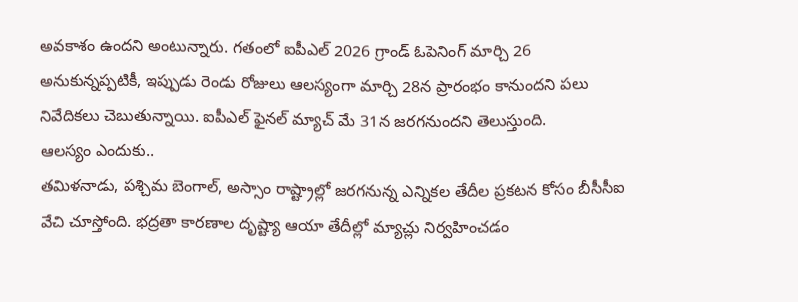అవకాశం ఉందని అంటున్నారు. గతంలో ఐపీఎల్ 2026 గ్రాండ్ ఓపెనింగ్ మార్చి 26 అనుకున్నప్పటికీ, ఇప్పుడు రెండు రోజులు ఆలస్యంగా మార్చి 28న ప్రారంభం కానుందని పలు నివేదికలు చెబుతున్నాయి. ఐపీఎల్ ఫైనల్ మ్యాచ్ మే 31న జరగనుందని తెలుస్తుంది.
ఆలస్యం ఎందుకు..
తమిళనాడు, పశ్చిమ బెంగాల్, అస్సాం రాష్ట్రాల్లో జరగనున్న ఎన్నికల తేదీల ప్రకటన కోసం బీసీసీఐ వేచి చూస్తోంది. భద్రతా కారణాల దృష్ట్యా ఆయా తేదీల్లో మ్యాచ్లు నిర్వహించడం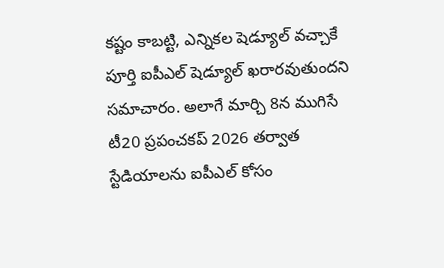కష్టం కాబట్టి, ఎన్నికల షెడ్యూల్ వచ్చాకే పూర్తి ఐపీఎల్ షెడ్యూల్ ఖరారవుతుందని సమాచారం. అలాగే మార్చి 8న ముగిసే టీ20 ప్రపంచకప్ 2026 తర్వాత స్టేడియాలను ఐపీఎల్ కోసం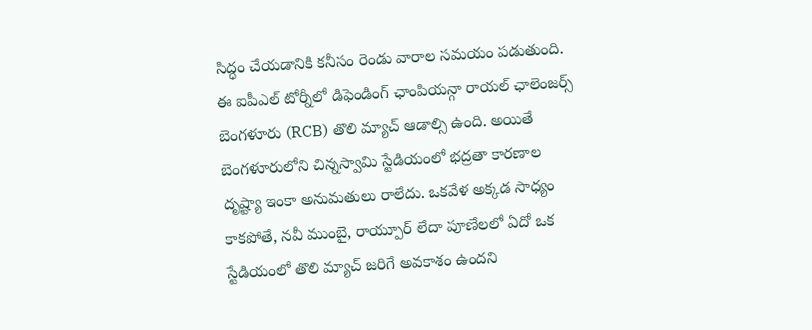సిద్ధం చేయడానికి కనీసం రెండు వారాల సమయం పడుతుంది. ఈ ఐపీఎల్ టోర్నీలో డిఫెండింగ్ ఛాంపియన్గా రాయల్ ఛాలెంజర్స్ బెంగళూరు (RCB) తొలి మ్యాచ్ ఆడాల్సి ఉంది. అయితే బెంగళూరులోని చిన్నస్వామి స్టేడియంలో భద్రతా కారణాల దృష్ట్యా ఇంకా అనుమతులు రాలేదు. ఒకవేళ అక్కడ సాధ్యం కాకపోతే, నవీ ముంబై, రాయ్పూర్ లేదా పూణేలలో ఏదో ఒక స్టేడియంలో తొలి మ్యాచ్ జరిగే అవకాశం ఉందని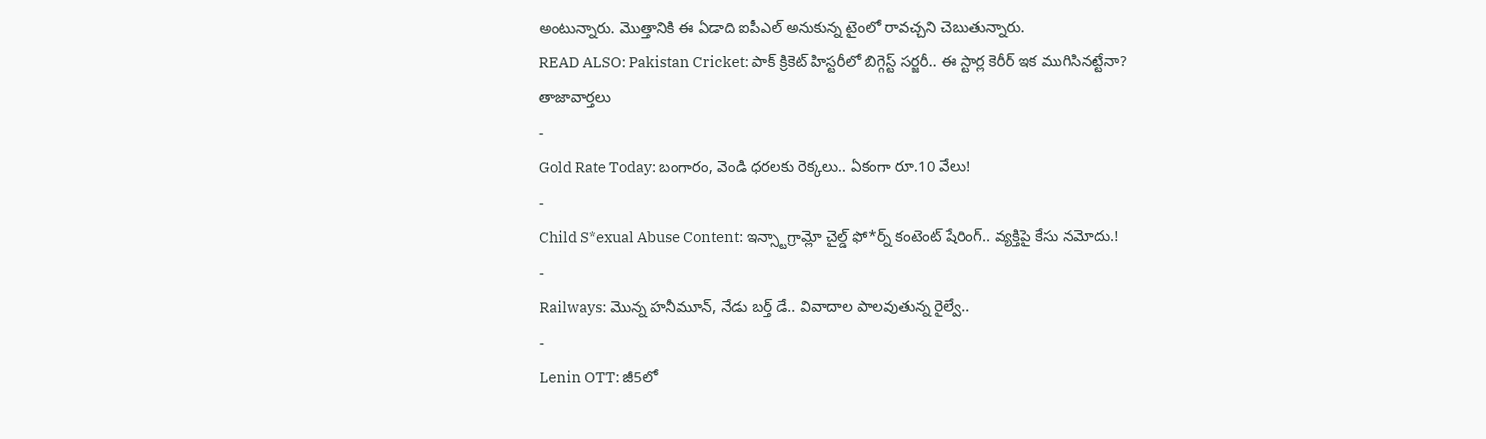అంటున్నారు. మొత్తానికి ఈ ఏడాది ఐపీఎల్ అనుకున్న టైంలో రావచ్చని చెబుతున్నారు.
READ ALSO: Pakistan Cricket: పాక్ క్రికెట్ హిస్టరీలో బిగ్గెస్ట్ సర్జరీ.. ఈ స్టార్ల కెరీర్ ఇక ముగిసినట్టేనా?
తాజావార్తలు
-
Gold Rate Today: బంగారం, వెండి ధరలకు రెక్కలు.. ఏకంగా రూ.10 వేలు!
-
Child S*exual Abuse Content: ఇన్స్టాగ్రామ్లో చైల్డ్ ఫో*ర్న్ కంటెంట్ షేరింగ్.. వ్యక్తిపై కేసు నమోదు.!
-
Railways: మొన్న హనీమూన్, నేడు బర్త్ డే.. వివాదాల పాలవుతున్న రైల్వే..
-
Lenin OTT: జీ5లో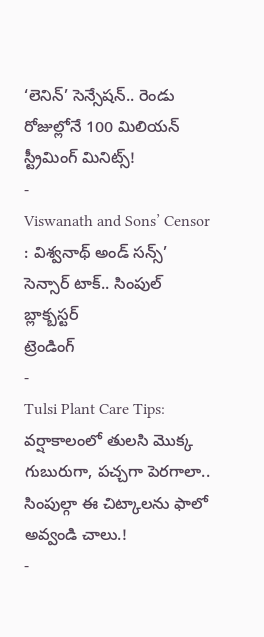‘లెనిన్’ సెన్సేషన్.. రెండు రోజుల్లోనే 100 మిలియన్ స్ట్రీమింగ్ మినిట్స్!
-
Viswanath and Sons’ Censor : విశ్వనాథ్ అండ్ సన్స్’ సెన్సార్ టాక్.. సింపుల్ బ్లాక్బస్టర్
ట్రెండింగ్
-
Tulsi Plant Care Tips: వర్షాకాలంలో తులసి మొక్క గుబురుగా, పచ్చగా పెరగాలా.. సింపుల్గా ఈ చిట్కాలను ఫాలో అవ్వండి చాలు.!
-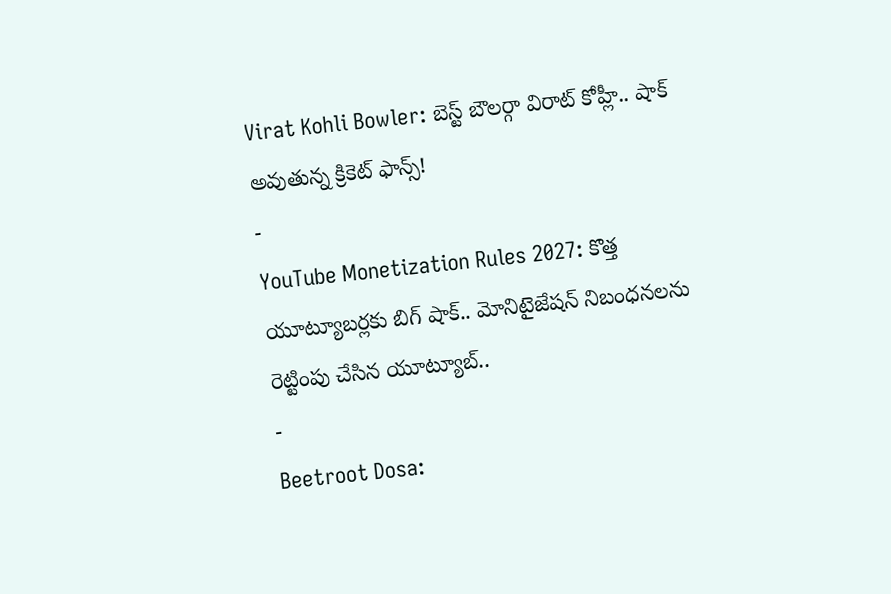Virat Kohli Bowler: బెస్ట్ బౌలర్గా విరాట్ కోహ్లీ.. షాక్ అవుతున్న క్రికెట్ ఫాన్స్!
-
YouTube Monetization Rules 2027: కొత్త యూట్యూబర్లకు బిగ్ షాక్.. మోనిటైజేషన్ నిబంధనలను రెట్టింపు చేసిన యూట్యూబ్..
-
Beetroot Dosa: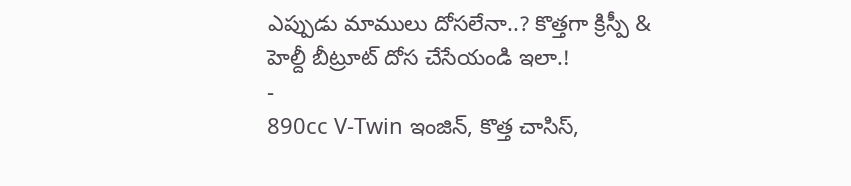ఎప్పుడు మాములు దోసలేనా..? కొత్తగా క్రిస్పీ & హెల్దీ బీట్రూట్ దోస చేసేయండి ఇలా.!
-
890cc V-Twin ఇంజిన్, కొత్త చాసిస్,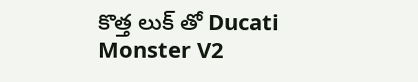కొత్త లుక్ తో Ducati Monster V2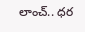లాంచ్.. ధర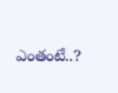ఎంతంటే..?